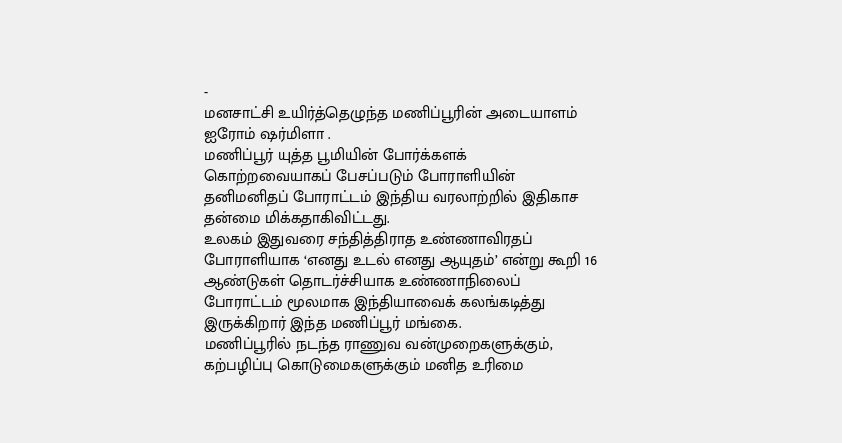-
மனசாட்சி உயிர்த்தெழுந்த மணிப்பூரின் அடையாளம் ஐரோம் ஷர்மிளா .
மணிப்பூர் யுத்த பூமியின் போர்க்களக்
கொற்றவையாகப் பேசப்படும் போராளியின் தனிமனிதப் போராட்டம் இந்திய வரலாற்றில் இதிகாச தன்மை மிக்கதாகிவிட்டது.
உலகம் இதுவரை சந்தித்திராத உண்ணாவிரதப் போராளியாக ‘எனது உடல் எனது ஆயுதம்’ என்று கூறி 16 ஆண்டுகள் தொடர்ச்சியாக உண்ணாநிலைப் போராட்டம் மூலமாக இந்தியாவைக் கலங்கடித்து இருக்கிறார் இந்த மணிப்பூர் மங்கை.
மணிப்பூரில் நடந்த ராணுவ வன்முறைகளுக்கும், கற்பழிப்பு கொடுமைகளுக்கும் மனித உரிமை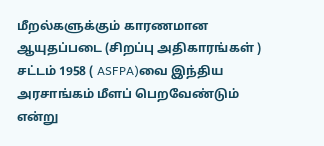மீறல்களுக்கும் காரணமான ஆயுதப்படை (சிறப்பு அதிகாரங்கள் ) சட்டம் 1958 ( ASFPA)வை இந்திய அரசாங்கம் மீளப் பெறவேண்டும் என்று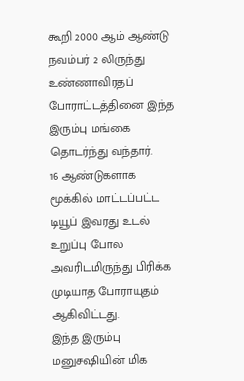கூறி 2000 ஆம் ஆண்டு நவம்பர் 2 லிருந்து உண்ணாவிரதப் போராட்டத்தினை இந்த இரும்பு மங்கை தொடர்ந்து வந்தார்.
16 ஆண்டுகளாக மூக்கில் மாட்டப்பட்ட டியூப் இவரது உடல் உறுப்பு போல அவரிடமிருந்து பிரிக்க முடியாத போராயுதம் ஆகிவிட்டது.
இந்த இரும்பு மனுசஷியின் மிக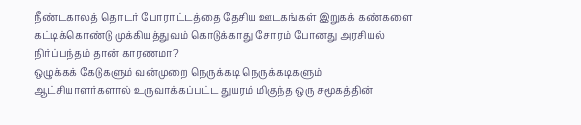நீண்டகாலத் தொடர் போராட்டத்தை தேசிய ஊடகங்கள் இறுகக் கண்களை கட்டிக்கொண்டு முக்கியத்துவம் கொடுக்காது சோரம் போனது அரசியல் நிர்ப்பந்தம் தான் காரணமா?
ஒழுக்கக் கேடுகளும் வன்முறை நெருக்கடி நெருக்கடிகளும் ஆட்சியாளர்களால் உருவாக்கப்பட்ட துயரம் மிகுந்த ஒரு சமூகத்தின்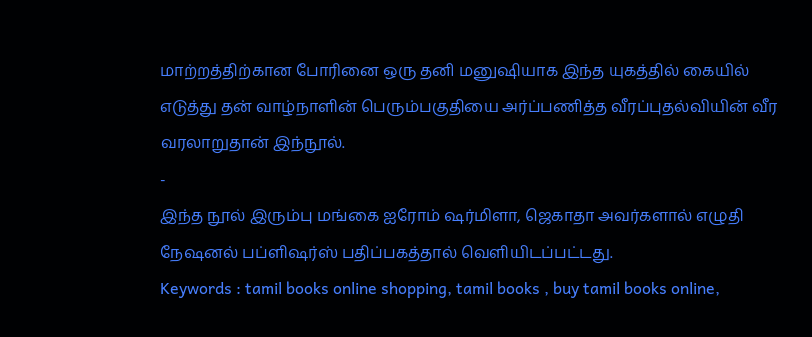மாற்றத்திற்கான போரினை ஒரு தனி மனுஷியாக இந்த யுகத்தில் கையில் எடுத்து தன் வாழ்நாளின் பெரும்பகுதியை அர்ப்பணித்த வீரப்புதல்வியின் வீர வரலாறுதான் இந்நூல்.
-
இந்த நூல் இரும்பு மங்கை ஐரோம் ஷர்மிளா, ஜெகாதா அவர்களால் எழுதி நேஷனல் பப்ளிஷர்ஸ் பதிப்பகத்தால் வெளியிடப்பட்டது.
Keywords : tamil books online shopping, tamil books , buy tamil books online,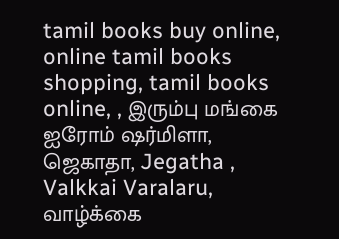tamil books buy online, online tamil books shopping, tamil books online, , இரும்பு மங்கை ஐரோம் ஷர்மிளா, ஜெகாதா, Jegatha , Valkkai Varalaru, வாழ்க்கை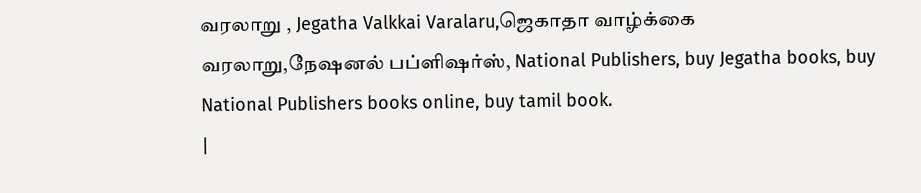வரலாறு , Jegatha Valkkai Varalaru,ஜெகாதா வாழ்க்கை வரலாறு,நேஷனல் பப்ளிஷர்ஸ், National Publishers, buy Jegatha books, buy National Publishers books online, buy tamil book.
|